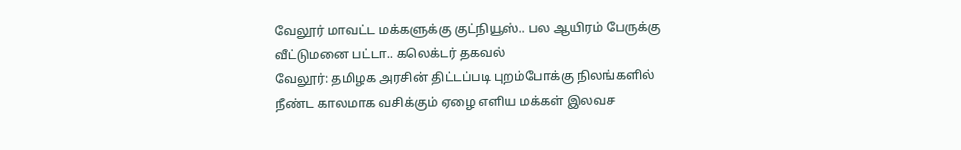வேலூர் மாவட்ட மக்களுக்கு குட்நியூஸ்.. பல ஆயிரம் பேருக்கு வீட்டுமனை பட்டா.. கலெக்டர் தகவல்
வேலூர்: தமிழக அரசின் திட்டப்படி புறம்போக்கு நிலங்களில் நீண்ட காலமாக வசிக்கும் ஏழை எளிய மக்கள் இலவச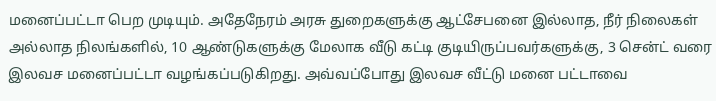மனைப்பட்டா பெற முடியும். அதேநேரம் அரசு துறைகளுக்கு ஆட்சேபனை இல்லாத, நீர் நிலைகள் அல்லாத நிலங்களில், 10 ஆண்டுகளுக்கு மேலாக வீடு கட்டி குடியிருப்பவர்களுக்கு, 3 சென்ட் வரை இலவச மனைப்பட்டா வழங்கப்படுகிறது. அவ்வப்போது இலவச வீட்டு மனை பட்டாவை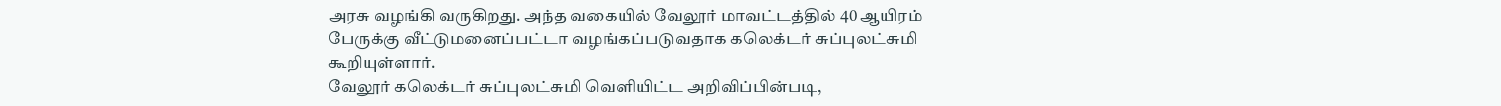அரசு வழங்கி வருகிறது. அந்த வகையில் வேலூர் மாவட்டத்தில் 40 ஆயிரம் பேருக்கு வீட்டுமனைப்பட்டா வழங்கப்படுவதாக கலெக்டர் சுப்புலட்சுமி கூறியுள்ளார்.
வேலூர் கலெக்டர் சுப்புலட்சுமி வெளியிட்ட அறிவிப்பின்படி,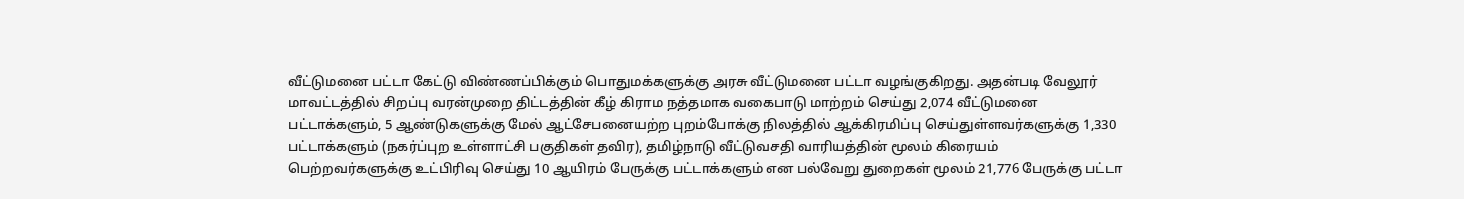வீட்டுமனை பட்டா கேட்டு விண்ணப்பிக்கும் பொதுமக்களுக்கு அரசு வீட்டுமனை பட்டா வழங்குகிறது. அதன்படி வேலூர் மாவட்டத்தில் சிறப்பு வரன்முறை திட்டத்தின் கீழ் கிராம நத்தமாக வகைபாடு மாற்றம் செய்து 2,074 வீட்டுமனை பட்டாக்களும், 5 ஆண்டுகளுக்கு மேல் ஆட்சேபனையற்ற புறம்போக்கு நிலத்தில் ஆக்கிரமிப்பு செய்துள்ளவர்களுக்கு 1,330 பட்டாக்களும் (நகர்ப்புற உள்ளாட்சி பகுதிகள் தவிர), தமிழ்நாடு வீட்டுவசதி வாரியத்தின் மூலம் கிரையம் பெற்றவர்களுக்கு உட்பிரிவு செய்து 10 ஆயிரம் பேருக்கு பட்டாக்களும் என பல்வேறு துறைகள் மூலம் 21,776 பேருக்கு பட்டா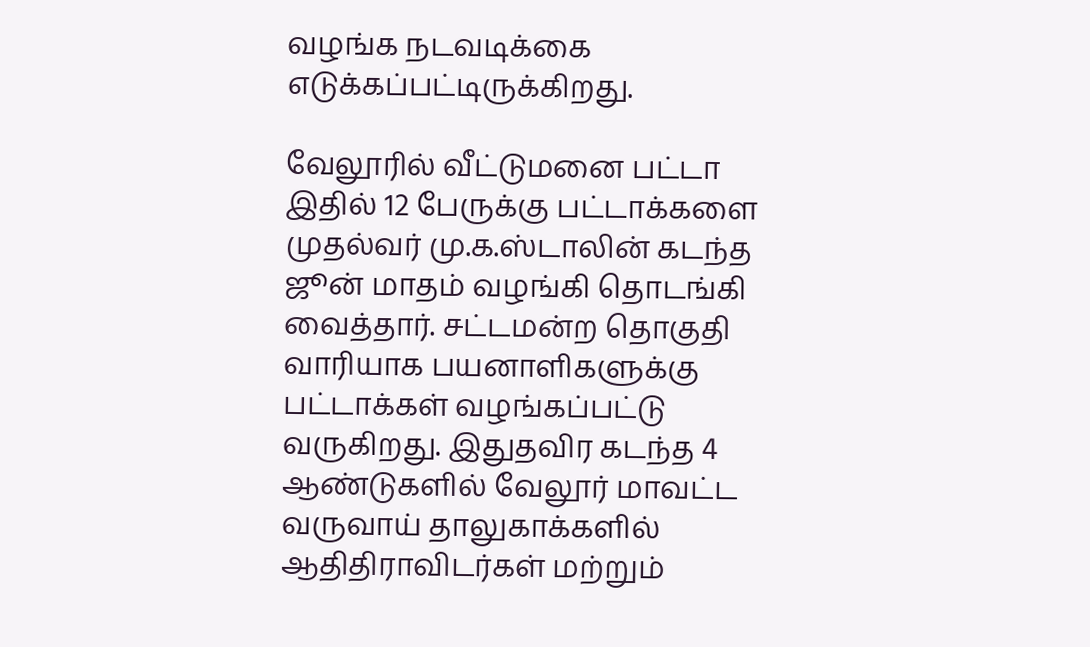வழங்க நடவடிக்கை எடுக்கப்பட்டிருக்கிறது.

வேலூரில் வீட்டுமனை பட்டா
இதில் 12 பேருக்கு பட்டாக்களை முதல்வர் மு.க.ஸ்டாலின் கடந்த ஜூன் மாதம் வழங்கி தொடங்கி வைத்தார். சட்டமன்ற தொகுதி வாரியாக பயனாளிகளுக்கு பட்டாக்கள் வழங்கப்பட்டு வருகிறது. இதுதவிர கடந்த 4 ஆண்டுகளில் வேலூர் மாவட்ட வருவாய் தாலுகாக்களில் ஆதிதிராவிடர்கள் மற்றும்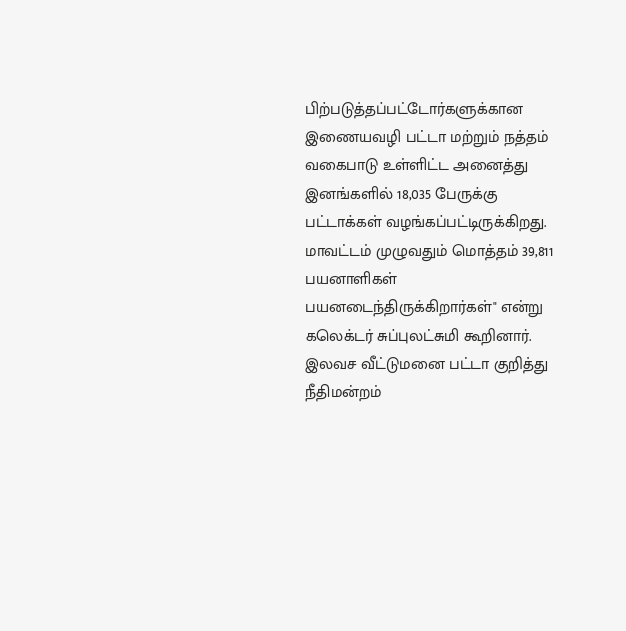பிற்படுத்தப்பட்டோர்களுக்கான இணையவழி பட்டா மற்றும் நத்தம் வகைபாடு உள்ளிட்ட அனைத்து இனங்களில் 18,035 பேருக்கு பட்டாக்கள் வழங்கப்பட்டிருக்கிறது. மாவட்டம் முழுவதும் மொத்தம் 39,811 பயனாளிகள் பயனடைந்திருக்கிறார்கள்" என்று கலெக்டர் சுப்புலட்சுமி கூறினார்.
இலவச வீட்டுமனை பட்டா குறித்து நீதிமன்றம்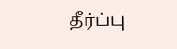தீர்ப்பு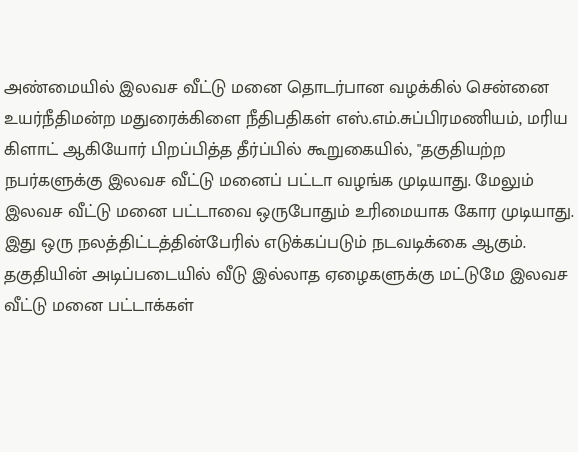அண்மையில் இலவச வீட்டு மனை தொடர்பான வழக்கில் சென்னை உயர்நீதிமன்ற மதுரைக்கிளை நீதிபதிகள் எஸ்.எம்.சுப்பிரமணியம், மரிய கிளாட் ஆகியோர் பிறப்பித்த தீர்ப்பில் கூறுகையில், "தகுதியற்ற நபர்களுக்கு இலவச வீட்டு மனைப் பட்டா வழங்க முடியாது. மேலும் இலவச வீட்டு மனை பட்டாவை ஒருபோதும் உரிமையாக கோர முடியாது. இது ஒரு நலத்திட்டத்தின்பேரில் எடுக்கப்படும் நடவடிக்கை ஆகும். தகுதியின் அடிப்படையில் வீடு இல்லாத ஏழைகளுக்கு மட்டுமே இலவச வீட்டு மனை பட்டாக்கள்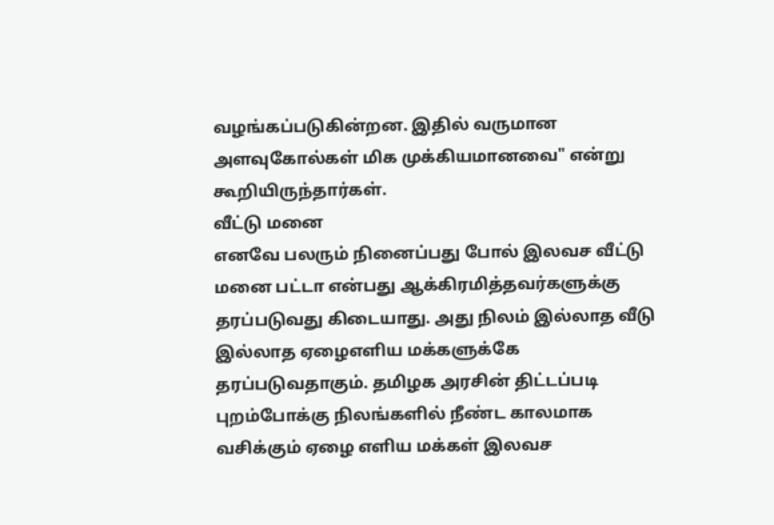வழங்கப்படுகின்றன. இதில் வருமான அளவுகோல்கள் மிக முக்கியமானவை" என்று கூறியிருந்தார்கள்.
வீட்டு மனை
எனவே பலரும் நினைப்பது போல் இலவச வீட்டு மனை பட்டா என்பது ஆக்கிரமித்தவர்களுக்கு தரப்படுவது கிடையாது. அது நிலம் இல்லாத வீடு இல்லாத ஏழைஎளிய மக்களுக்கே தரப்படுவதாகும். தமிழக அரசின் திட்டப்படி புறம்போக்கு நிலங்களில் நீண்ட காலமாக வசிக்கும் ஏழை எளிய மக்கள் இலவச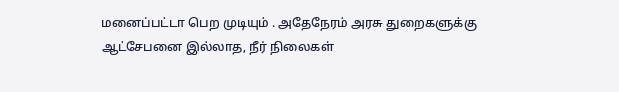மனைப்பட்டா பெற முடியும் . அதேநேரம் அரசு துறைகளுக்கு ஆட்சேபனை இல்லாத, நீர் நிலைகள்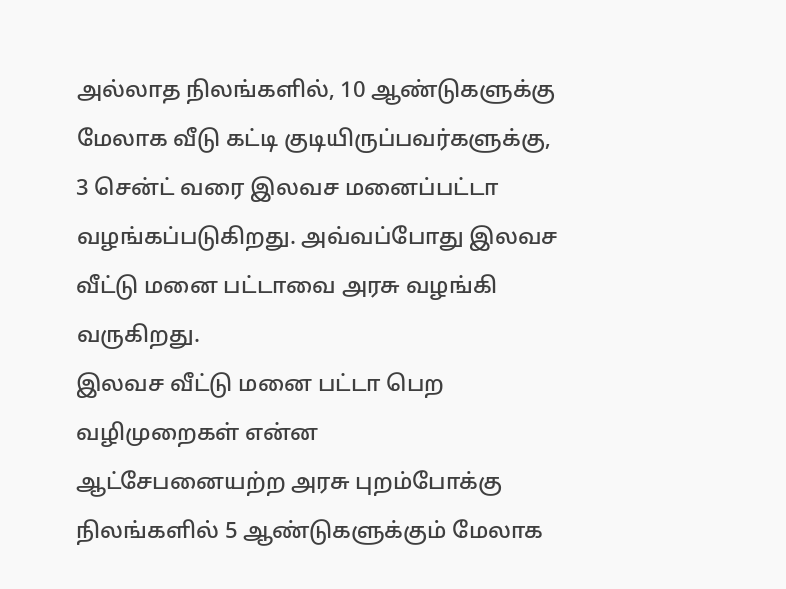அல்லாத நிலங்களில், 10 ஆண்டுகளுக்கு மேலாக வீடு கட்டி குடியிருப்பவர்களுக்கு, 3 சென்ட் வரை இலவச மனைப்பட்டா வழங்கப்படுகிறது. அவ்வப்போது இலவச வீட்டு மனை பட்டாவை அரசு வழங்கி வருகிறது.
இலவச வீட்டு மனை பட்டா பெற வழிமுறைகள் என்ன
ஆட்சேபனையற்ற அரசு புறம்போக்கு நிலங்களில் 5 ஆண்டுகளுக்கும் மேலாக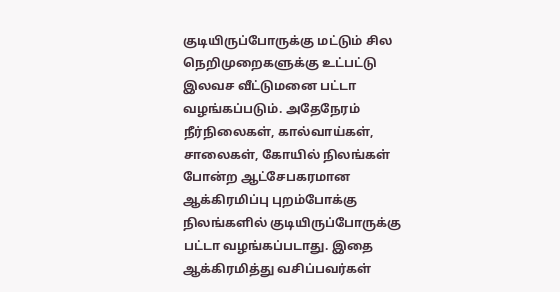குடியிருப்போருக்கு மட்டும் சில நெறிமுறைகளுக்கு உட்பட்டு இலவச வீட்டுமனை பட்டா வழங்கப்படும். அதேநேரம் நீர்நிலைகள், கால்வாய்கள், சாலைகள், கோயில் நிலங்கள் போன்ற ஆட்சேபகரமான ஆக்கிரமிப்பு புறம்போக்கு நிலங்களில் குடியிருப்போருக்கு பட்டா வழங்கப்படாது. இதை ஆக்கிரமித்து வசிப்பவர்கள்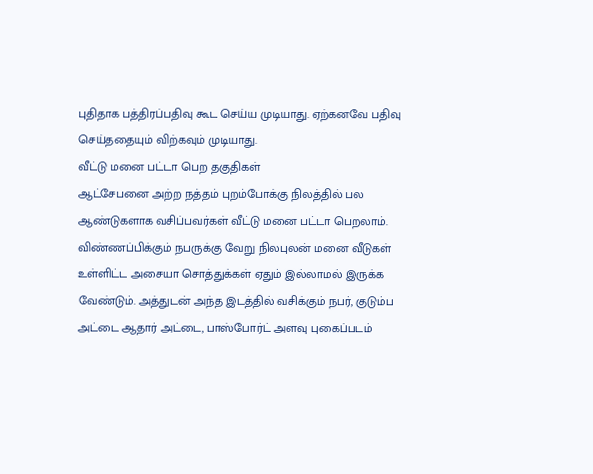புதிதாக பத்திரப்பதிவு கூட செய்ய முடியாது. ஏற்கனவே பதிவு செய்ததையும் விற்கவும் முடியாது.
வீட்டு மனை பட்டா பெற தகுதிகள்
ஆட்சேபனை அற்ற நத்தம் புறம்போக்கு நிலத்தில் பல ஆண்டுகளாக வசிப்பவர்கள் வீட்டு மனை பட்டா பெறலாம். விண்ணப்பிக்கும் நபருக்கு வேறு நிலபுலன் மனை வீடுகள் உள்ளிட்ட அசையா சொத்துக்கள் ஏதும் இல்லாமல் இருக்க வேண்டும். அத்துடன் அந்த இடத்தில் வசிக்கும் நபர், குடும்ப அட்டை ஆதார் அட்டை, பாஸ்போர்ட் அளவு புகைப்படம்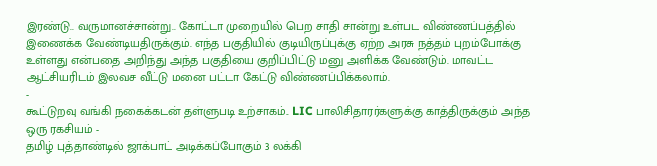இரண்டு.. வருமானச்சான்று.. கோட்டா முறையில் பெற சாதி சான்று உள்பட விண்ணப்பத்தில் இணைக்க வேண்டியதிருக்கும். எந்த பகுதியில் குடியிருப்புக்கு ஏற்ற அரசு நத்தம் புறம்போக்கு உள்ளது என்பதை அறிந்து அந்த பகுதியை குறிப்பிட்டு மனு அளிக்க வேண்டும். மாவட்ட ஆட்சியரிடம் இலவச வீட்டு மனை பட்டா கேட்டு விண்ணப்பிக்கலாம்.
-
கூட்டுறவு வங்கி நகைக்கடன் தள்ளுபடி உற்சாகம்.. LIC பாலிசிதாரர்களுக்கு காத்திருக்கும் அந்த ஒரு ரகசியம் -
தமிழ் புத்தாண்டில் ஜாக்பாட் அடிக்கப்போகும் 3 லக்கி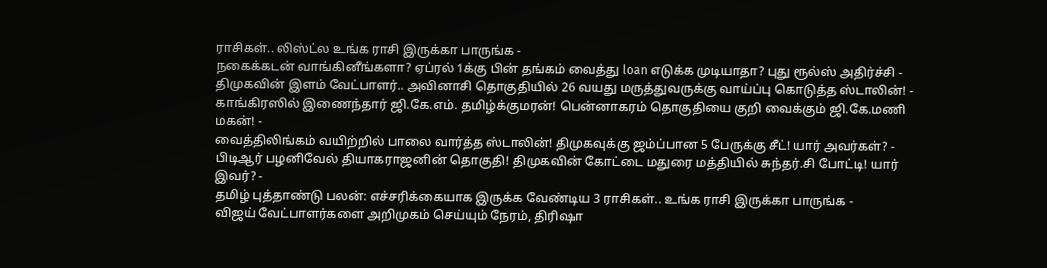ராசிகள்.. லிஸ்ட்ல உங்க ராசி இருக்கா பாருங்க -
நகைக்கடன் வாங்கினீங்களா? ஏப்ரல் 1க்கு பின் தங்கம் வைத்து loan எடுக்க முடியாதா? புது ரூல்ஸ் அதிர்ச்சி -
திமுகவின் இளம் வேட்பாளர்.. அவினாசி தொகுதியில் 26 வயது மருத்துவருக்கு வாய்ப்பு கொடுத்த ஸ்டாலின்! -
காங்கிரஸில் இணைந்தார் ஜி.கே.எம். தமிழ்க்குமரன்! பென்னாகரம் தொகுதியை குறி வைக்கும் ஜி.கே.மணி மகன்! -
வைத்திலிங்கம் வயிற்றில் பாலை வார்த்த ஸ்டாலின்! திமுகவுக்கு ஜம்ப்பான 5 பேருக்கு சீட்! யார் அவர்கள்? -
பிடிஆர் பழனிவேல் தியாகராஜனின் தொகுதி! திமுகவின் கோட்டை மதுரை மத்தியில் சுந்தர்.சி போட்டி! யார் இவர்? -
தமிழ் புத்தாண்டு பலன்: எச்சரிக்கையாக இருக்க வேண்டிய 3 ராசிகள்.. உங்க ராசி இருக்கா பாருங்க -
விஜய் வேட்பாளர்களை அறிமுகம் செய்யும் நேரம், திரிஷா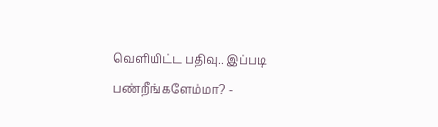வெளியிட்ட பதிவு.. இப்படி பண்றீங்களேம்மா? -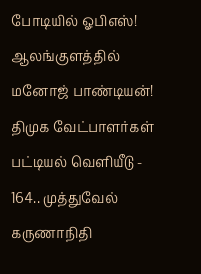போடியில் ஓபிஎஸ்! ஆலங்குளத்தில் மனோஜ் பாண்டியன்! திமுக வேட்பாளர்கள் பட்டியல் வெளியீடு -
164.. முத்துவேல் கருணாநிதி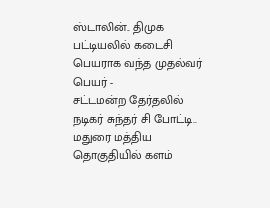ஸ்டாலின்.. திமுக பட்டியலில் கடைசி பெயராக வந்த முதல்வர் பெயர் -
சட்டமன்ற தேர்தலில் நடிகர் சுந்தர் சி போட்டி.. மதுரை மத்திய தொகுதியில் களம்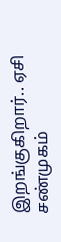இறங்குகிறார்.. ஏசி சண்முகம்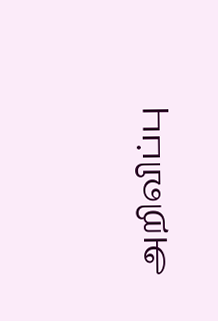அறிவிப்பு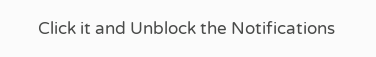Click it and Unblock the Notifications